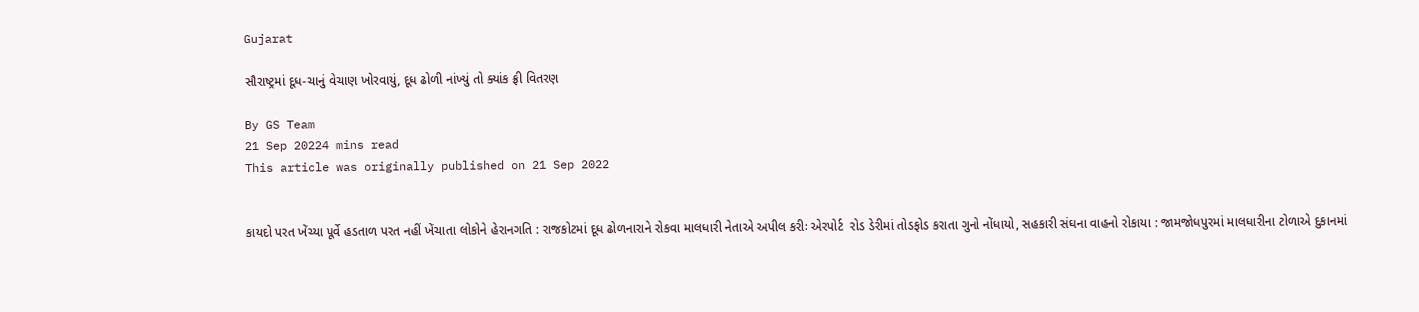Gujarat

સૌરાષ્ટ્રમાં દૂધ-ચાનું વેચાણ ખોરવાયું, દૂધ ઢોળી નાંખ્યું તો ક્યાંક ફ્રી વિતરણ

By GS Team
21 Sep 20224 mins read
This article was originally published on 21 Sep 2022


કાયદો પરત ખેંચ્યા ૫ૂર્વે હડતાળ પરત નહીં ખેંચાતા લોકોને હેરાનગતિ : રાજકોટમાં દૂધ ઢોળનારાને રોકવા માલધારી નેતાએ અપીલ કરીઃ એરપોર્ટ  રોડ ડેરીમાં તોડફોડ કરાતા ગુનો નોંધાયો, સહકારી સંઘના વાહનો રોકાયા : જામજોધપુરમાં માલધારીના ટોળાએ દુકાનમાં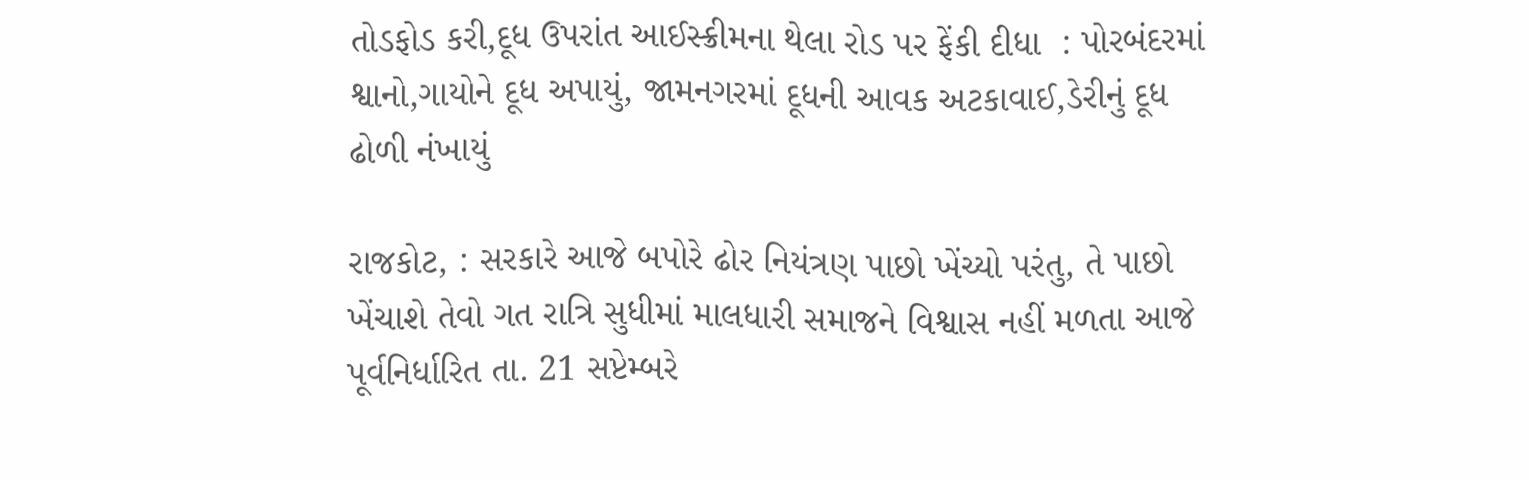તોડફોડ કરી,દૂધ ઉપરાંત આઈસ્ક્રીમના થેલા રોડ પર ફેંકી દીધા  : પોરબંદરમાં શ્વાનો,ગાયોને દૂધ અપાયું, જામનગરમાં દૂધની આવક અટકાવાઈ,ડેરીનું દૂધ ઢોળી નંખાયું

રાજકોટ, : સરકારે આજે બપોરે ઢોર નિયંત્રણ પાછો ખેંચ્યો પરંતુ, તે પાછો ખેંચાશે તેવો ગત રાત્રિ સુધીમાં માલધારી સમાજને વિશ્વાસ નહીં મળતા આજે પૂર્વનિર્ધારિત તા. 21 સપ્ટેમ્બરે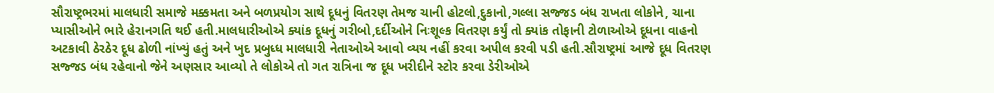સૌરાષ્ટ્રભરમાં માલધારી સમાજે મક્કમતા અને બળપ્રયોગ સાથે દૂધનું વિતરણ તેમજ ચાની હોટલો,દુકાનો,ગલ્લા સજ્જડ બંધ રાખતા લોકોને, ચાના પ્યાસીઓને ભારે હેરાનગતિ થઈ હતી.માલધારીઓએ ક્યાંક દૂધનું ગરીબો,દર્દીઓને નિઃશૂલ્ક વિતરણ કર્યું તો ક્યાંક તોફાની ટોળાઓએ દૂધના વાહનો અટકાવી ઠેરઠેર દૂધ ઢોળી નાંખ્યું હતું અને ખુદ પ્રબુધ્ધ માલધારી નેતાઓએ આવો વ્યય નહીં કરવા અપીલ કરવી પડી હતી.સૌરાષ્ટ્રમાં આજે દૂધ વિતરણ સજ્જડ બંધ રહેવાનો જેને અણસાર આવ્યો તે લોકોએ તો ગત રાત્રિના જ દૂધ ખરીદીને સ્ટોર કરવા ડેરીઓએ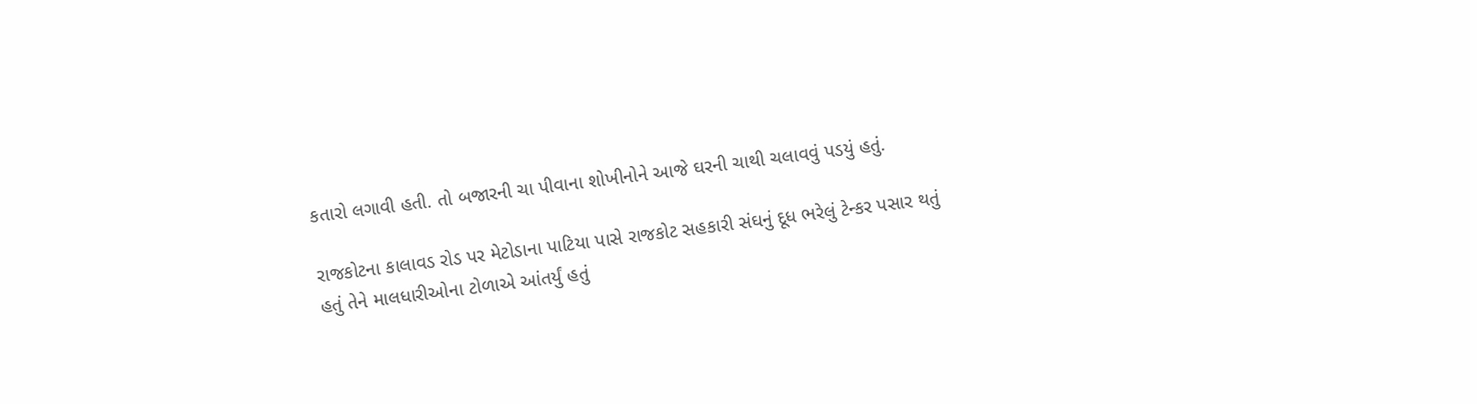કતારો લગાવી હતી. તો બજારની ચા પીવાના શોખીનોને આજે ઘરની ચાથી ચલાવવું પડયું હતું.

રાજકોટના કાલાવડ રોડ પર મેટોડાના પાટિયા પાસે રાજકોટ સહકારી સંઘનું દૂધ ભરેલું ટેન્કર પસાર થતું હતું તેને માલધારીઓના ટોળાએ આંતર્યું હતું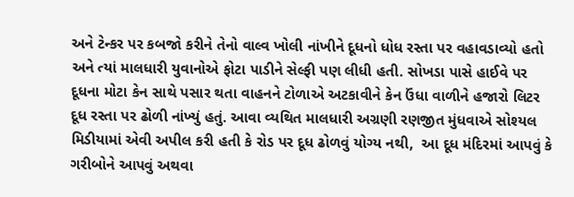અને ટેન્કર પર કબજો કરીને તેનો વાલ્વ ખોલી નાંખીને દૂધનો ધોધ રસ્તા પર વહાવડાવ્યો હતો અને ત્યાં માલધારી યુવાનોએ ફોટા પાડીને સેલ્ફી પણ લીધી હતી. સોખડા પાસે હાઈવે પર દૂધના મોટા કેન સાથે પસાર થતા વાહનને ટોળાએ અટકાવીને કેન ઉંધા વાળીને હજારો લિટર દૂધ રસ્તા પર ઢોળી નાંખ્યું હતું. આવા વ્યથિત માલધારી અગ્રણી રણજીત મુંધવાએ સોશ્યલ મિડીયામાં એવી અપીલ કરી હતી કે રોડ પર દૂધ ઢોળવું યોગ્ય નથી,  આ દૂધ મંદિરમાં આપવું કે ગરીબોને આપવું અથવા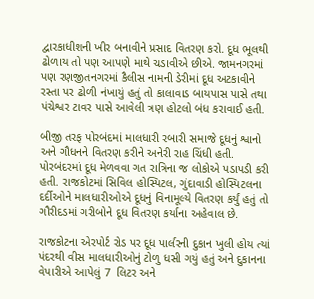દ્વારકાધીશની ખીર બનાવીને પ્રસાદ વિતરણ કરો. દૂધ ભૂલથી ઢોળાય તો પણ આપણે માથે ચડાવીએ છીએ. જામનગરમાં પણ રણજીતનગરમાં કૈલીસ નામની ડેરીમાં દૂધ અટકાવીને રસ્તા પર ઢોળી નંખાયું હતું તો કાલાવાડ બાયપાસ પાસે તથા પંચેશ્વર ટાવર પાસે આવેલી ત્રણ હોટલો બંધ કરાવાઈ હતી.

બીજી તરફ પોરબંદમાં માલધારી રબારી સમાજે દૂધનું શ્વાનો અને ગૌધનને વિતરણ કરીને અનેરી રાહ ચિંધી હતી. પોરબંદરમાં દૂધ મેળવવા ગત રાત્રિના જ લોકોએ પડાપડી કરી હતી. રાજકોટમાં સિવિલ હોસ્પિટલ, ગુંદાવાડી હોસ્પિટલના દર્દીઓને માલધારીઓએ દૂધનું વિનામૂલ્યે વિતરણ કર્યું હતું તો ગૌરીદડમાં ગરીબોને દૂધ વિતરણ કર્યાના અહેવાલ છે.

રાજકોટના એરપોર્ટ રોડ પર દૂધ પાર્લરની દુકાન ખુલી હોય ત્યાં પંદરથી વીસ માલધારીઓનું ટોળુ ધસી ગયું હતું અને દુકાનના વેપારીએ આપેલું 7  લિટર અને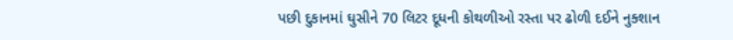પછી દુકાનમાં ઘુસીને 70 લિટર દૂધની કોથળીઓ રસ્તા પર ઢોળી દઈને નુક્શાન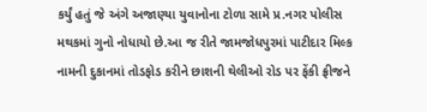કર્યું હતું જે અંગે અજાણ્યા યુવાનોના ટોળા સામે પ્ર.નગર પોલીસ મથકમાં ગુનો નોધાયો છે.આ જ રીતે જામજોધપુરમાં પાટીદાર મિલ્ક નામની દુકાનમાં તોડફોડ કરીને છાશની થેલીઓ રોડ પર ફેંકી ફ્રીજને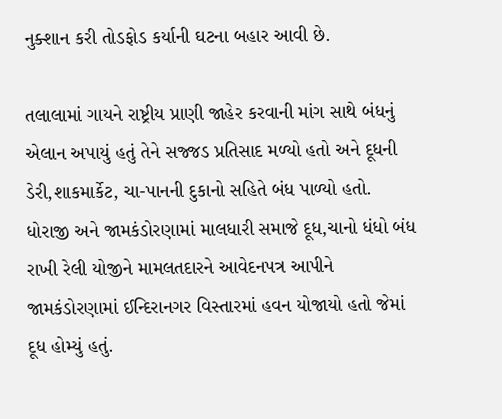નુક્શાન કરી તોડફોડ કર્યાની ઘટના બહાર આવી છે.

તલાલામાં ગાયને રાષ્ટ્રીય પ્રાણી જાહેર કરવાની માંગ સાથે બંધનું એલાન અપાયું હતું તેને સજ્જડ પ્રતિસાદ મળ્યો હતો અને દૂધની ડેરી,શાકમાર્કેટ, ચા-પાનની દુકાનો સહિતે બંધ પાળ્યો હતો.  ધોરાજી અને જામકંડોરણામાં માલધારી સમાજે દૂધ,ચાનો ધંધો બંધ રાખી રેલી યોજીને મામલતદારને આવેદનપત્ર આપીને જામકંડોરણામાં ઈન્દિરાનગર વિસ્તારમાં હવન યોજાયો હતો જેમાં દૂધ હોમ્યું હતું.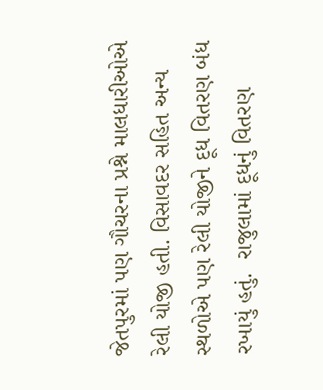જેતપુરમાં પણ ગૌચરના પ્રશ્ને માલધારીઓએ રેલી યોજી હતી. વિસાવદર સહિત અન્ય સ્થળોએ પણ રેલી યોજીને દૂધ વિતરણ બંધ રખાયું હતું.  રાજુલામાં દૂધનું વિતરણ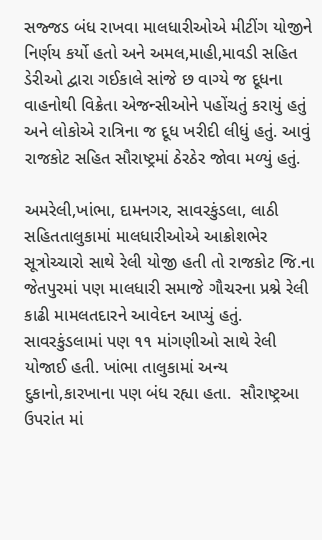સજ્જડ બંધ રાખવા માલધારીઓએ મીટીંગ યોજીને નિર્ણય કર્યો હતો અને અમલ,માહી,માવડી સહિત ડેરીઓ દ્વારા ગઈકાલે સાંજે છ વાગ્યે જ દૂધના વાહનોથી વિક્રેતા એજન્સીઓને પહોંચતું કરાયું હતું અને લોકોએ રાત્રિના જ દૂધ ખરીદી લીધું હતું. આવું રાજકોટ સહિત સૌરાષ્ટ્રમાં ઠેરઠેર જોવા મળ્યું હતું.

અમરેલી,ખાંભા, દામનગર, સાવરકુંડલા, લાઠી સહિતતાલુકામાં માલધારીઓએ આક્રોશભેર સૂત્રોચ્ચારો સાથે રેલી યોજી હતી તો રાજકોટ જિ.ના જેતપુરમાં પણ માલધારી સમાજે ગૌચરના પ્રશ્ને રેલી કાઢી મામલતદારને આવેદન આપ્યું હતું. સાવરકુંડલામાં પણ ૧૧ માંગણીઓ સાથે રેલી યોજાઈ હતી. ખાંભા તાલુકામાં અન્ય દુકાનો,કારખાના પણ બંધ રહ્યા હતા.  સૌરાષ્ટ્રઆ ઉપરાંત માં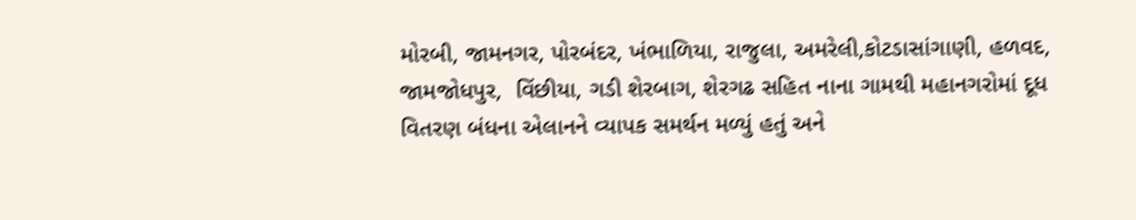મોરબી, જામનગર, પોરબંદર, ખંભાળિયા, રાજુલા, અમરેલી,કોટડાસાંગાણી, હળવદ, જામજોધપુર,  વિંછીયા, ગડી શેરબાગ, શેરગઢ સહિત નાના ગામથી મહાનગરોમાં દૂધ વિતરણ બંધના એલાનને વ્યાપક સમર્થન મળ્યું હતું અને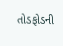તોડફોડની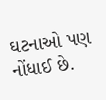ઘટનાઓ પણ નોંધાઈ છે.